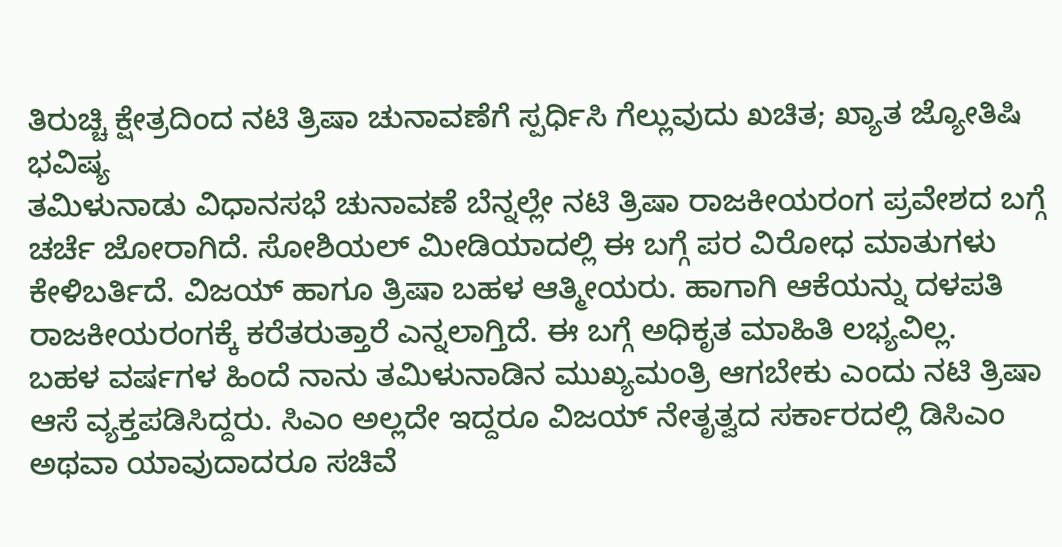ತಿರುಚ್ಚಿ ಕ್ಷೇತ್ರದಿಂದ ನಟಿ ತ್ರಿಷಾ ಚುನಾವಣೆಗೆ ಸ್ಪರ್ಧಿಸಿ ಗೆಲ್ಲುವುದು ಖಚಿತ; ಖ್ಯಾತ ಜ್ಯೋತಿಷಿ ಭವಿಷ್ಯ
ತಮಿಳುನಾಡು ವಿಧಾನಸಭೆ ಚುನಾವಣೆ ಬೆನ್ನಲ್ಲೇ ನಟಿ ತ್ರಿಷಾ ರಾಜಕೀಯರಂಗ ಪ್ರವೇಶದ ಬಗ್ಗೆ ಚರ್ಚೆ ಜೋರಾಗಿದೆ. ಸೋಶಿಯಲ್ ಮೀಡಿಯಾದಲ್ಲಿ ಈ ಬಗ್ಗೆ ಪರ ವಿರೋಧ ಮಾತುಗಳು ಕೇಳಿಬರ್ತಿದೆ. ವಿಜಯ್ ಹಾಗೂ ತ್ರಿಷಾ ಬಹಳ ಆತ್ಮೀಯರು. ಹಾಗಾಗಿ ಆಕೆಯನ್ನು ದಳಪತಿ ರಾಜಕೀಯರಂಗಕ್ಕೆ ಕರೆತರುತ್ತಾರೆ ಎನ್ನಲಾಗ್ತಿದೆ. ಈ ಬಗ್ಗೆ ಅಧಿಕೃತ ಮಾಹಿತಿ ಲಭ್ಯವಿಲ್ಲ.
ಬಹಳ ವರ್ಷಗಳ ಹಿಂದೆ ನಾನು ತಮಿಳುನಾಡಿನ ಮುಖ್ಯಮಂತ್ರಿ ಆಗಬೇಕು ಎಂದು ನಟಿ ತ್ರಿಷಾ ಆಸೆ ವ್ಯಕ್ತಪಡಿಸಿದ್ದರು. ಸಿಎಂ ಅಲ್ಲದೇ ಇದ್ದರೂ ವಿಜಯ್ ನೇತೃತ್ವದ ಸರ್ಕಾರದಲ್ಲಿ ಡಿಸಿಎಂ ಅಥವಾ ಯಾವುದಾದರೂ ಸಚಿವೆ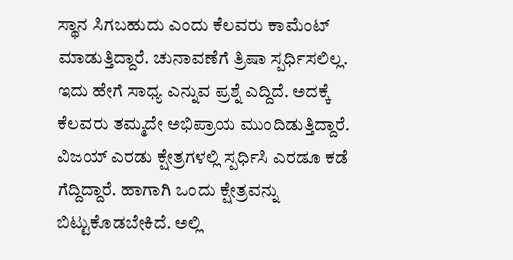ಸ್ಥಾನ ಸಿಗಬಹುದು ಎಂದು ಕೆಲವರು ಕಾಮೆಂಟ್ ಮಾಡುತ್ತಿದ್ದಾರೆ. ಚುನಾವಣೆಗೆ ತ್ರಿಷಾ ಸ್ಪರ್ಧಿಸಲಿಲ್ಲ. ಇದು ಹೇಗೆ ಸಾಧ್ಯ ಎನ್ನುವ ಪ್ರಶ್ನೆ ಎದ್ದಿದೆ. ಅದಕ್ಕೆ ಕೆಲವರು ತಮ್ಮದೇ ಅಭಿಪ್ರಾಯ ಮುಂದಿಡುತ್ತಿದ್ದಾರೆ. ವಿಜಯ್ ಎರಡು ಕ್ಷೇತ್ರಗಳಲ್ಲಿ ಸ್ಪರ್ಧಿಸಿ ಎರಡೂ ಕಡೆ ಗೆದ್ದಿದ್ದಾರೆ. ಹಾಗಾಗಿ ಒಂದು ಕ್ಷೇತ್ರವನ್ನು ಬಿಟ್ಟುಕೊಡಬೇಕಿದೆ. ಅಲ್ಲಿ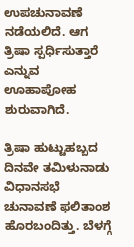ಉಪಚುನಾವಣೆ ನಡೆಯಲಿದೆ. ಆಗ ತ್ರಿಷಾ ಸ್ಪರ್ಧಿಸುತ್ತಾರೆ ಎನ್ನುವ ಊಹಾಪೋಹ ಶುರುವಾಗಿದೆ.

ತ್ರಿಷಾ ಹುಟ್ಟುಹಬ್ಬದ ದಿನವೇ ತಮಿಳುನಾಡು ವಿಧಾನಸಭೆ ಚುನಾವಣೆ ಫಲಿತಾಂಶ ಹೊರಬಂದಿತ್ತು. ಬೆಳಗ್ಗೆ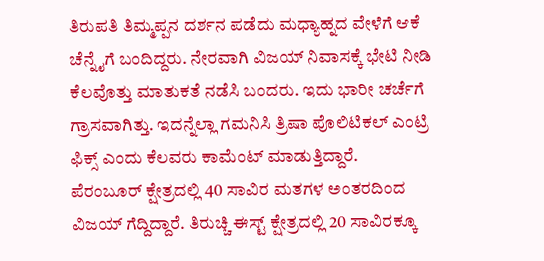ತಿರುಪತಿ ತಿಮ್ಮಪ್ಪನ ದರ್ಶನ ಪಡೆದು ಮಧ್ಯಾಹ್ನದ ವೇಳೆಗೆ ಆಕೆ ಚೆನ್ನೈಗೆ ಬಂದಿದ್ದರು. ನೇರವಾಗಿ ವಿಜಯ್ ನಿವಾಸಕ್ಕೆ ಭೇಟಿ ನೀಡಿ ಕೆಲವೊತ್ತು ಮಾತುಕತೆ ನಡೆಸಿ ಬಂದರು. ಇದು ಭಾರೀ ಚರ್ಚೆಗೆ ಗ್ರಾಸವಾಗಿತ್ತು. ಇದನ್ನೆಲ್ಲಾ ಗಮನಿಸಿ ತ್ರಿಷಾ ಪೊಲಿಟಿಕಲ್ ಎಂಟ್ರಿ ಫಿಕ್ಸ್ ಎಂದು ಕೆಲವರು ಕಾಮೆಂಟ್ ಮಾಡುತ್ತಿದ್ದಾರೆ.
ಪೆರಂಬೂರ್ ಕ್ಷೇತ್ರದಲ್ಲಿ 40 ಸಾವಿರ ಮತಗಳ ಅಂತರದಿಂದ ವಿಜಯ್ ಗೆದ್ದಿದ್ದಾರೆ. ತಿರುಚ್ಚಿ ಈಸ್ಟ್ ಕ್ಷೇತ್ರದಲ್ಲಿ 20 ಸಾವಿರಕ್ಕೂ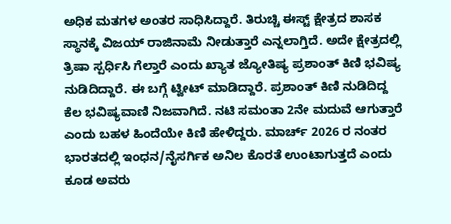ಅಧಿಕ ಮತಗಳ ಅಂತರ ಸಾಧಿಸಿದ್ದಾರೆ. ತಿರುಚ್ಚಿ ಈಸ್ಟ್ ಕ್ಷೇತ್ರದ ಶಾಸಕ ಸ್ಥಾನಕ್ಕೆ ವಿಜಯ್ ರಾಜಿನಾಮೆ ನೀಡುತ್ತಾರೆ ಎನ್ನಲಾಗ್ತಿದೆ. ಅದೇ ಕ್ಷೇತ್ರದಲ್ಲಿ ತ್ರಿಷಾ ಸ್ಪರ್ಧಿಸಿ ಗೆಲ್ತಾರೆ ಎಂದು ಖ್ಯಾತ ಜ್ಯೋತಿಷ್ಯ ಪ್ರಶಾಂತ್ ಕಿಣಿ ಭವಿಷ್ಯ ನುಡಿದಿದ್ದಾರೆ. ಈ ಬಗ್ಗೆ ಟ್ವೀಟ್ ಮಾಡಿದ್ದಾರೆ. ಪ್ರಶಾಂತ್ ಕಿಣಿ ನುಡಿದಿದ್ದ ಕೆಲ ಭವಿಷ್ಯವಾಣಿ ನಿಜವಾಗಿದೆ. ನಟಿ ಸಮಂತಾ 2ನೇ ಮದುವೆ ಆಗುತ್ತಾರೆ ಎಂದು ಬಹಳ ಹಿಂದೆಯೇ ಕಿಣಿ ಹೇಳಿದ್ದರು. ಮಾರ್ಚ್ 2026 ರ ನಂತರ ಭಾರತದಲ್ಲಿ ಇಂಧನ/ನೈಸರ್ಗಿಕ ಅನಿಲ ಕೊರತೆ ಉಂಟಾಗುತ್ತದೆ ಎಂದು ಕೂಡ ಅವರು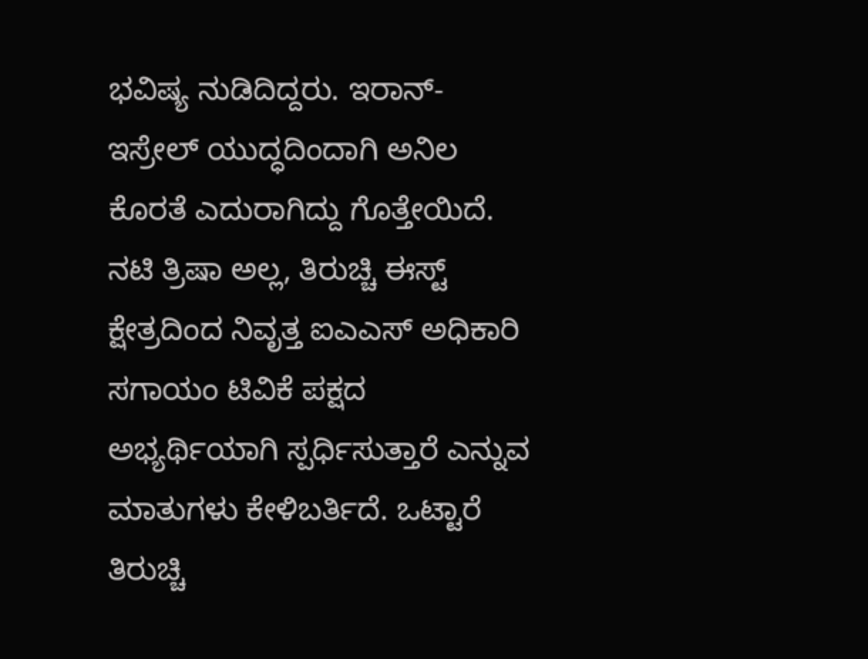ಭವಿಷ್ಯ ನುಡಿದಿದ್ದರು. ಇರಾನ್- ಇಸ್ರೇಲ್ ಯುದ್ಧದಿಂದಾಗಿ ಅನಿಲ ಕೊರತೆ ಎದುರಾಗಿದ್ದು ಗೊತ್ತೇಯಿದೆ.
ನಟಿ ತ್ರಿಷಾ ಅಲ್ಲ, ತಿರುಚ್ಚಿ ಈಸ್ಟ್ ಕ್ಷೇತ್ರದಿಂದ ನಿವೃತ್ತ ಐಎಎಸ್ ಅಧಿಕಾರಿ ಸಗಾಯಂ ಟಿವಿಕೆ ಪಕ್ಷದ ಅಭ್ಯರ್ಥಿಯಾಗಿ ಸ್ಪರ್ಧಿಸುತ್ತಾರೆ ಎನ್ನುವ ಮಾತುಗಳು ಕೇಳಿಬರ್ತಿದೆ. ಒಟ್ಟಾರೆ ತಿರುಚ್ಚಿ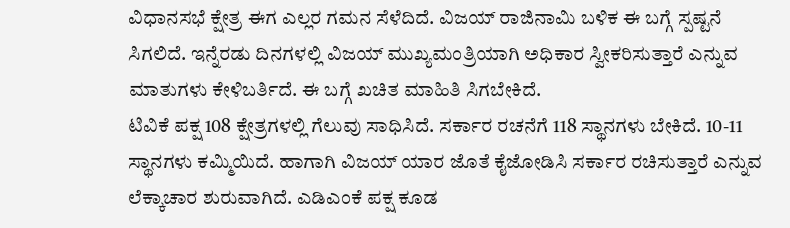ವಿಧಾನಸಭೆ ಕ್ಷೇತ್ರ ಈಗ ಎಲ್ಲರ ಗಮನ ಸೆಳೆದಿದೆ. ವಿಜಯ್ ರಾಜಿನಾಮಿ ಬಳಿಕ ಈ ಬಗ್ಗೆ ಸ್ಪಷ್ಟನೆ ಸಿಗಲಿದೆ. ಇನ್ನೆರಡು ದಿನಗಳಲ್ಲಿ ವಿಜಯ್ ಮುಖ್ಯಮಂತ್ರಿಯಾಗಿ ಅಧಿಕಾರ ಸ್ವೀಕರಿಸುತ್ತಾರೆ ಎನ್ನುವ ಮಾತುಗಳು ಕೇಳಿಬರ್ತಿದೆ. ಈ ಬಗ್ಗೆ ಖಚಿತ ಮಾಹಿತಿ ಸಿಗಬೇಕಿದೆ.
ಟಿವಿಕೆ ಪಕ್ಷ 108 ಕ್ಷೇತ್ರಗಳಲ್ಲಿ ಗೆಲುವು ಸಾಧಿಸಿದೆ. ಸರ್ಕಾರ ರಚನೆಗೆ 118 ಸ್ಥಾನಗಳು ಬೇಕಿದೆ. 10-11 ಸ್ಥಾನಗಳು ಕಮ್ಮಿಯಿದೆ. ಹಾಗಾಗಿ ವಿಜಯ್ ಯಾರ ಜೊತೆ ಕೈಜೋಡಿಸಿ ಸರ್ಕಾರ ರಚಿಸುತ್ತಾರೆ ಎನ್ನುವ ಲೆಕ್ಕಾಚಾರ ಶುರುವಾಗಿದೆ. ಎಡಿಎಂಕೆ ಪಕ್ಷ ಕೂಡ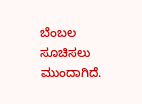ಬೆಂಬಲ ಸೂಚಿಸಲು ಮುಂದಾಗಿದೆ.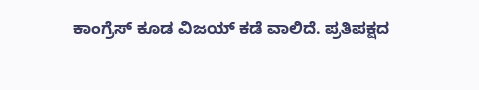ಕಾಂಗ್ರೆಸ್ ಕೂಡ ವಿಜಯ್ ಕಡೆ ವಾಲಿದೆ. ಪ್ರತಿಪಕ್ಷದ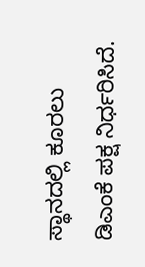ಸ್ಥಾನದಲ್ಲಿ ಕೂರಲು ಡಿಎಂಕೆ ಪಕ್ಷ ನಿರ್ಧರಿಸಿದೆ.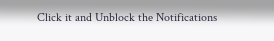Click it and Unblock the Notifications